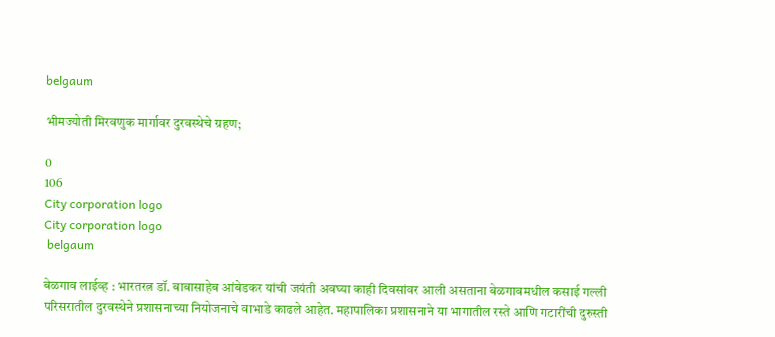belgaum

भीमज्योती मिरवणुक मार्गावर दुरवस्थेचे ग्रहण;

0
106
City corporation logo
City corporation logo
 belgaum

बेळगाव लाईव्ह : भारतरत्न डॉ. बाबासाहेब आंबेडकर यांची जयंती अवघ्या काही दिवसांवर आली असताना बेळगावमधील कसाई गल्ली परिसरातील दुरवस्थेने प्रशासनाच्या नियोजनाचे वाभाडे काढले आहेत. महापालिका प्रशासनाने या भागातील रस्ते आणि गटारींची दुरुस्ती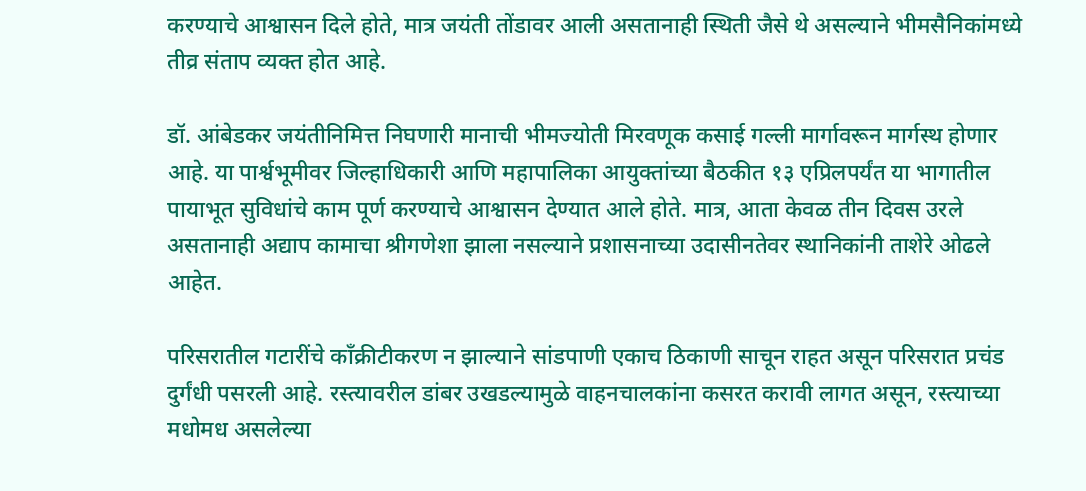करण्याचे आश्वासन दिले होते, मात्र जयंती तोंडावर आली असतानाही स्थिती जैसे थे असल्याने भीमसैनिकांमध्ये तीव्र संताप व्यक्त होत आहे.

डॉ. आंबेडकर जयंतीनिमित्त निघणारी मानाची भीमज्योती मिरवणूक कसाई गल्ली मार्गावरून मार्गस्थ होणार आहे. या पार्श्वभूमीवर जिल्हाधिकारी आणि महापालिका आयुक्तांच्या बैठकीत १३ एप्रिलपर्यंत या भागातील पायाभूत सुविधांचे काम पूर्ण करण्याचे आश्वासन देण्यात आले होते. मात्र, आता केवळ तीन दिवस उरले असतानाही अद्याप कामाचा श्रीगणेशा झाला नसल्याने प्रशासनाच्या उदासीनतेवर स्थानिकांनी ताशेरे ओढले आहेत.

परिसरातील गटारींचे काँक्रीटीकरण न झाल्याने सांडपाणी एकाच ठिकाणी साचून राहत असून परिसरात प्रचंड दुर्गंधी पसरली आहे. रस्त्यावरील डांबर उखडल्यामुळे वाहनचालकांना कसरत करावी लागत असून, रस्त्याच्या मधोमध असलेल्या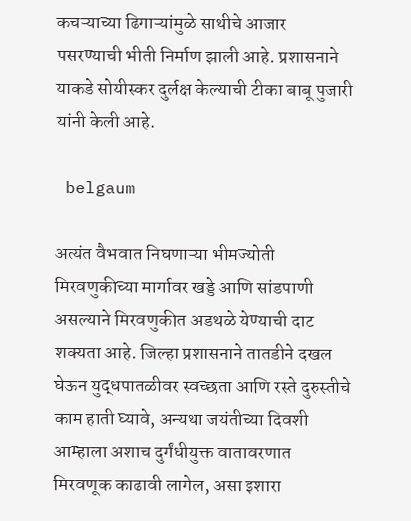कचऱ्याच्या ढिगाऱ्यांमुळे साथीचे आजार पसरण्याची भीती निर्माण झाली आहे. प्रशासनाने याकडे सोयीस्कर दुर्लक्ष केल्याची टीका बाबू पुजारी यांनी केली आहे.

 belgaum

अत्यंत वैभवात निघणाऱ्या भीमज्योती मिरवणुकीच्या मार्गावर खड्डे आणि सांडपाणी असल्याने मिरवणुकीत अडथळे येण्याची दाट शक्यता आहे. जिल्हा प्रशासनाने तातडीने दखल घेऊन युद्धपातळीवर स्वच्छता आणि रस्ते दुरुस्तीचे काम हाती घ्यावे, अन्यथा जयंतीच्या दिवशी आम्हाला अशाच दुर्गंधीयुक्त वातावरणात मिरवणूक काढावी लागेल, असा इशारा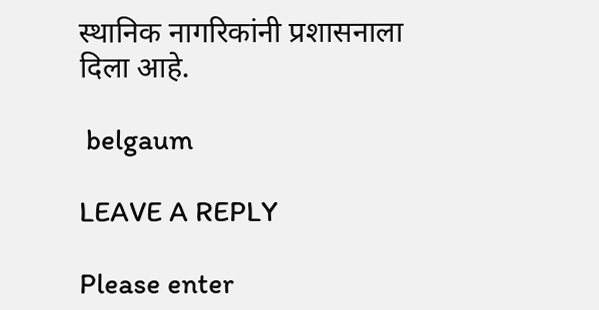स्थानिक नागरिकांनी प्रशासनाला दिला आहे.

 belgaum

LEAVE A REPLY

Please enter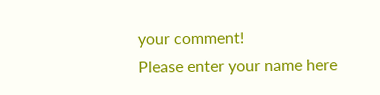your comment!
Please enter your name here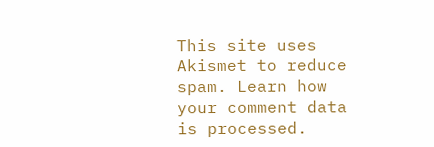This site uses Akismet to reduce spam. Learn how your comment data is processed.